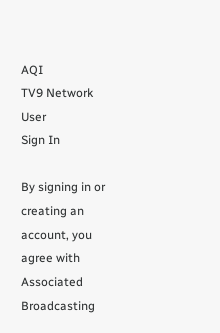AQI
TV9 Network
User
Sign In

By signing in or creating an account, you agree with Associated Broadcasting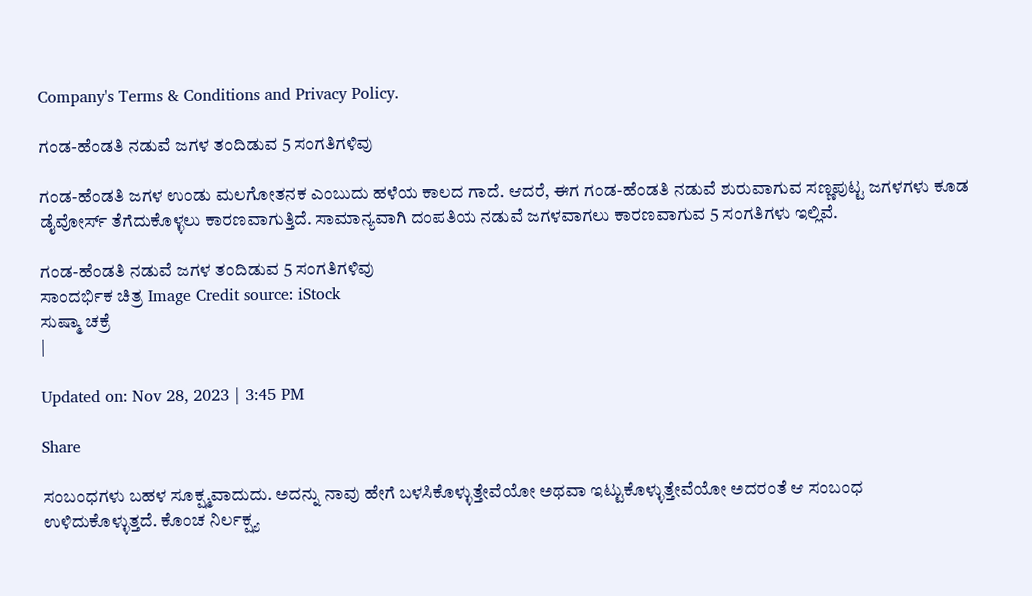Company's Terms & Conditions and Privacy Policy.

ಗಂಡ-ಹೆಂಡತಿ ನಡುವೆ ಜಗಳ ತಂದಿಡುವ 5 ಸಂಗತಿಗಳಿವು

ಗಂಡ-ಹೆಂಡತಿ ಜಗಳ ಉಂಡು ಮಲಗೋತನಕ ಎಂಬುದು ಹಳೆಯ ಕಾಲದ ಗಾದೆ. ಆದರೆ, ಈಗ ಗಂಡ-ಹೆಂಡತಿ ನಡುವೆ ಶುರುವಾಗುವ ಸಣ್ಣಪುಟ್ಟ ಜಗಳಗಳು ಕೂಡ ಡೈವೋರ್ಸ್ ತೆಗೆದುಕೊಳ್ಳಲು ಕಾರಣವಾಗುತ್ತಿದೆ. ಸಾಮಾನ್ಯವಾಗಿ ದಂಪತಿಯ ನಡುವೆ ಜಗಳವಾಗಲು ಕಾರಣವಾಗುವ 5 ಸಂಗತಿಗಳು ಇಲ್ಲಿವೆ.

ಗಂಡ-ಹೆಂಡತಿ ನಡುವೆ ಜಗಳ ತಂದಿಡುವ 5 ಸಂಗತಿಗಳಿವು
ಸಾಂದರ್ಭಿಕ ಚಿತ್ರ Image Credit source: iStock
ಸುಷ್ಮಾ ಚಕ್ರೆ
|

Updated on: Nov 28, 2023 | 3:45 PM

Share

ಸಂಬಂಧಗಳು ಬಹಳ ಸೂಕ್ಷ್ಮವಾದುದು. ಅದನ್ನು ನಾವು ಹೇಗೆ ಬಳಸಿಕೊಳ್ಳುತ್ತೇವೆಯೋ ಅಥವಾ ಇಟ್ಟುಕೊಳ್ಳುತ್ತೇವೆಯೋ ಅದರಂತೆ ಆ ಸಂಬಂಧ ಉಳಿದುಕೊಳ್ಳುತ್ತದೆ. ಕೊಂಚ ನಿರ್ಲಕ್ಷ್ಯ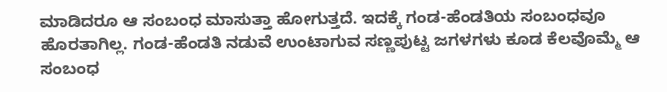ಮಾಡಿದರೂ ಆ ಸಂಬಂಧ ಮಾಸುತ್ತಾ ಹೋಗುತ್ತದೆ. ಇದಕ್ಕೆ ಗಂಡ-ಹೆಂಡತಿಯ ಸಂಬಂಧವೂ ಹೊರತಾಗಿಲ್ಲ. ಗಂಡ-ಹೆಂಡತಿ ನಡುವೆ ಉಂಟಾಗುವ ಸಣ್ಣಪುಟ್ಟ ಜಗಳಗಳು ಕೂಡ ಕೆಲವೊಮ್ಮೆ ಆ ಸಂಬಂಧ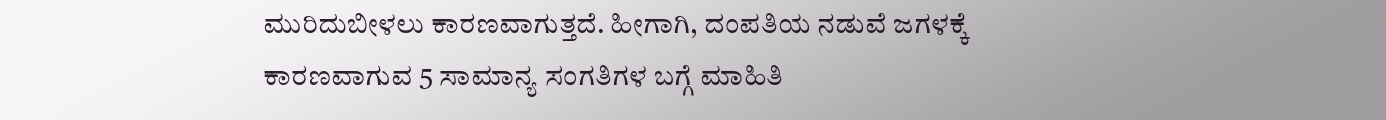ಮುರಿದುಬೀಳಲು ಕಾರಣವಾಗುತ್ತದೆ. ಹೀಗಾಗಿ, ದಂಪತಿಯ ನಡುವೆ ಜಗಳಕ್ಕೆ ಕಾರಣವಾಗುವ 5 ಸಾಮಾನ್ಯ ಸಂಗತಿಗಳ ಬಗ್ಗೆ ಮಾಹಿತಿ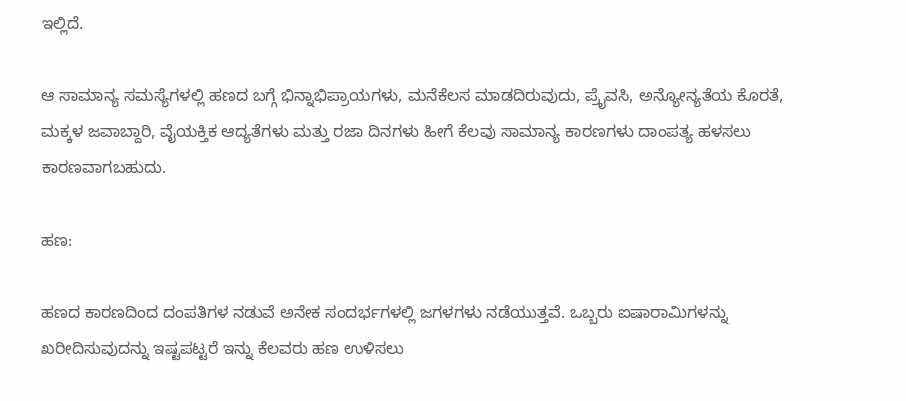ಇಲ್ಲಿದೆ.

ಆ ಸಾಮಾನ್ಯ ಸಮಸ್ಯೆಗಳಲ್ಲಿ ಹಣದ ಬಗ್ಗೆ ಭಿನ್ನಾಭಿಪ್ರಾಯಗಳು, ಮನೆಕೆಲಸ ಮಾಡದಿರುವುದು, ಪ್ರೈವಸಿ, ಅನ್ಯೋನ್ಯತೆಯ ಕೊರತೆ, ಮಕ್ಕಳ ಜವಾಬ್ದಾರಿ, ವೈಯಕ್ತಿಕ ಆದ್ಯತೆಗಳು ಮತ್ತು ರಜಾ ದಿನಗಳು ಹೀಗೆ ಕೆಲವು ಸಾಮಾನ್ಯ ಕಾರಣಗಳು ದಾಂಪತ್ಯ ಹಳಸಲು ಕಾರಣವಾಗಬಹುದು.

ಹಣ:

ಹಣದ ಕಾರಣದಿಂದ ದಂಪತಿಗಳ ನಡುವೆ ಅನೇಕ ಸಂದರ್ಭಗಳಲ್ಲಿ ಜಗಳಗಳು ನಡೆಯುತ್ತವೆ. ಒಬ್ಬರು ಐಷಾರಾಮಿಗಳನ್ನು ಖರೀದಿಸುವುದನ್ನು ಇಷ್ಟಪಟ್ಟರೆ ಇನ್ನು ಕೆಲವರು ಹಣ ಉಳಿಸಲು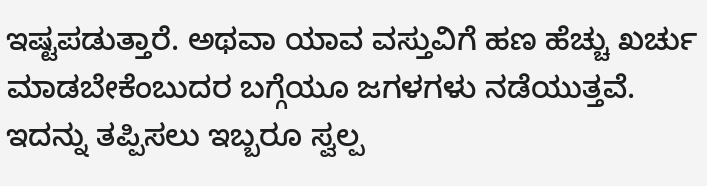ಇಷ್ಟಪಡುತ್ತಾರೆ. ಅಥವಾ ಯಾವ ವಸ್ತುವಿಗೆ ಹಣ ಹೆಚ್ಚು ಖರ್ಚು ಮಾಡಬೇಕೆಂಬುದರ ಬಗ್ಗೆಯೂ ಜಗಳಗಳು ನಡೆಯುತ್ತವೆ. ಇದನ್ನು ತಪ್ಪಿಸಲು ಇಬ್ಬರೂ ಸ್ವಲ್ಪ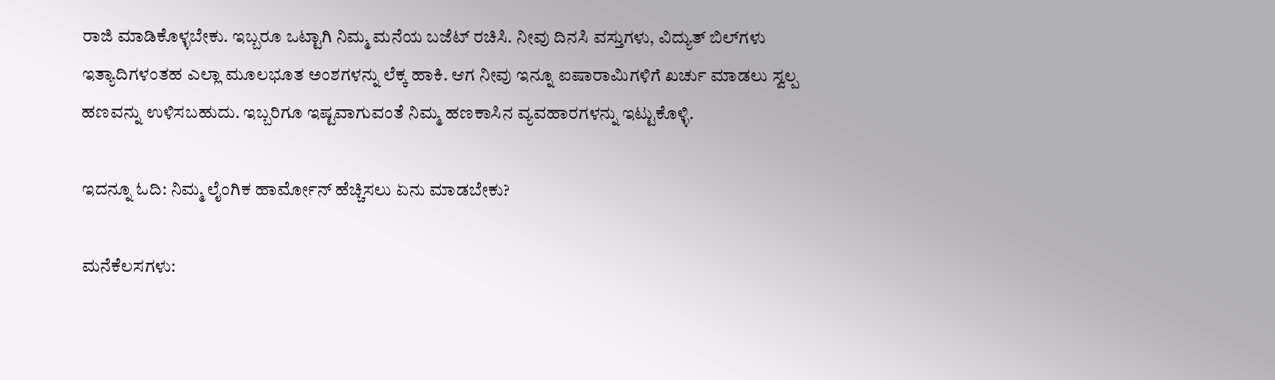ರಾಜಿ ಮಾಡಿಕೊಳ್ಳಬೇಕು. ಇಬ್ಬರೂ ಒಟ್ಟಾಗಿ ನಿಮ್ಮ ಮನೆಯ ಬಜೆಟ್ ರಚಿಸಿ. ನೀವು ದಿನಸಿ ವಸ್ತುಗಳು, ವಿದ್ಯುತ್ ಬಿಲ್‌ಗಳು ಇತ್ಯಾದಿಗಳಂತಹ ಎಲ್ಲಾ ಮೂಲಭೂತ ಅಂಶಗಳನ್ನು ಲೆಕ್ಕ ಹಾಕಿ. ಆಗ ನೀವು ಇನ್ನೂ ಐಷಾರಾಮಿಗಳಿಗೆ ಖರ್ಚು ಮಾಡಲು ಸ್ವಲ್ಪ ಹಣವನ್ನು ಉಳಿಸಬಹುದು. ಇಬ್ಬರಿಗೂ ಇಷ್ಟವಾಗುವಂತೆ ನಿಮ್ಮ ಹಣಕಾಸಿನ ವ್ಯವಹಾರಗಳನ್ನು ಇಟ್ಟುಕೊಳ್ಳಿ.

ಇದನ್ನೂ ಓದಿ: ನಿಮ್ಮ ಲೈಂಗಿಕ ಹಾರ್ಮೋನ್ ಹೆಚ್ಚಿಸಲು ಏನು ಮಾಡಬೇಕು?

ಮನೆಕೆಲಸಗಳು: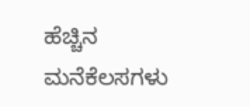ಹೆಚ್ಚಿನ ಮನೆಕೆಲಸಗಳು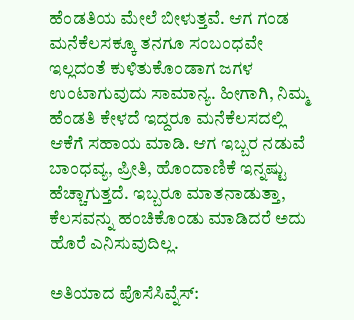ಹೆಂಡತಿಯ ಮೇಲೆ ಬೀಳುತ್ತವೆ. ಆಗ ಗಂಡ ಮನೆಕೆಲಸಕ್ಕೂ ತನಗೂ ಸಂಬಂಧವೇ ಇಲ್ಲದಂತೆ ಕುಳಿತುಕೊಂಡಾಗ ಜಗಳ ಉಂಟಾಗುವುದು ಸಾಮಾನ್ಯ. ಹೀಗಾಗಿ, ನಿಮ್ಮ ಹೆಂಡತಿ ಕೇಳದೆ ಇದ್ದರೂ ಮನೆಕೆಲಸದಲ್ಲಿ ಆಕೆಗೆ ಸಹಾಯ ಮಾಡಿ. ಆಗ ಇಬ್ಬರ ನಡುವೆ ಬಾಂಧವ್ಯ, ಪ್ರೀತಿ, ಹೊಂದಾಣಿಕೆ ಇನ್ನಷ್ಟು ಹೆಚ್ಚಾಗುತ್ತದೆ. ಇಬ್ಬರೂ ಮಾತನಾಡುತ್ತಾ, ಕೆಲಸವನ್ನು ಹಂಚಿಕೊಂಡು ಮಾಡಿದರೆ ಅದು ಹೊರೆ ಎನಿಸುವುದಿಲ್ಲ.

ಅತಿಯಾದ ಪೊಸೆಸಿವ್ನೆಸ್: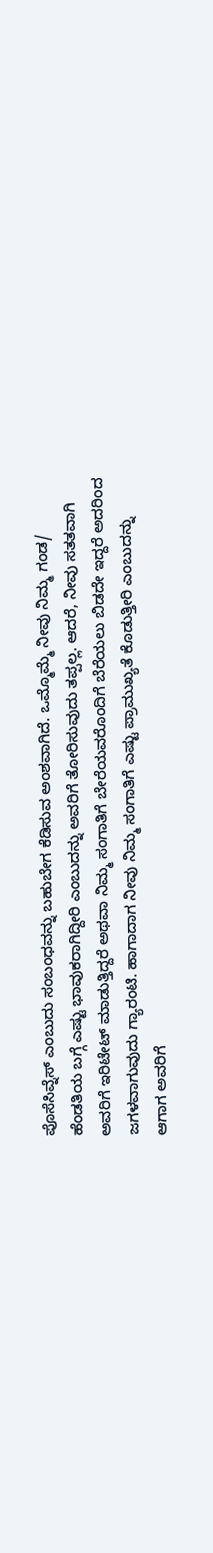ಪೊಸೆಸಿವ್ನೆಸ್ ಎಂಬುದು ಸಂಬಂಧವನ್ನು ಬಹುಬೇಗ ಕೆಡಿಸುವ ಅಂಶವಾಗಿದೆ. ಒಮ್ಮೊಮ್ಮೆ ನೀವು ನಿಮ್ಮ ಗಂಡ/ ಹೆಂಡತಿಯ ಬಗ್ಗೆ ಎಷ್ಟು ಭಾವುಕರಾಗಿದ್ದೀರಿ ಎಂಬುದನ್ನು ಅವರಿಗೆ ತೋರಿಸುವುದು ತಪ್ಪಲ್ಲ. ಆದರೆ, ನೀವು ಸತತವಾಗಿ ಅವರಿಗೆ ಇರಿಟೇಟ್ ಮಾಡುತ್ತಿದ್ದರೆ ಅಥವಾ ನಿಮ್ಮ ಸಂಗಾತಿಗೆ ಬೇರೆಯವರೊಂದಿಗೆ ಬೆರೆಯಲು ಬಿಡದೇ ಇದ್ದರೆ ಅದರಿಂದ ಜಗಳವಾಗುವುದು ಗ್ಯಾರಂಟಿ. ಹಾಗಾದಾಗ ನೀವು ನಿಮ್ಮ ಸಂಗಾತಿಗೆ ಎಷ್ಟು ಪ್ರಾಮುಖ್ಯತೆ ಕೊಡುತ್ತೀರಿ ಎಂಬುದನ್ನು ಆಗಾಗ ಅವರಿಗೆ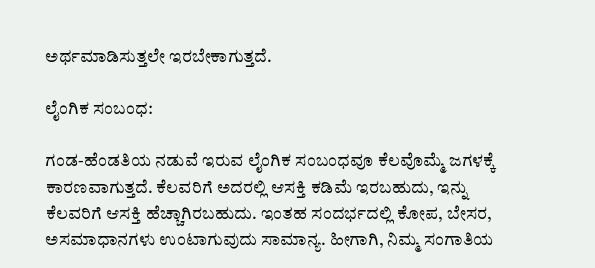ಅರ್ಥಮಾಡಿಸುತ್ತಲೇ ಇರಬೇಕಾಗುತ್ತದೆ.

ಲೈಂಗಿಕ ಸಂಬಂಧ:

ಗಂಡ-ಹೆಂಡತಿಯ ನಡುವೆ ಇರುವ ಲೈಂಗಿಕ ಸಂಬಂಧವೂ ಕೆಲವೊಮ್ಮೆ ಜಗಳಕ್ಕೆ ಕಾರಣವಾಗುತ್ತದೆ. ಕೆಲವರಿಗೆ ಅದರಲ್ಲಿ ಆಸಕ್ತಿ ಕಡಿಮೆ ಇರಬಹುದು, ಇನ್ನು ಕೆಲವರಿಗೆ ಆಸಕ್ತಿ ಹೆಚ್ಚಾಗಿರಬಹುದು. ಇಂತಹ ಸಂದರ್ಭದಲ್ಲಿ ಕೋಪ, ಬೇಸರ, ಅಸಮಾಧಾನಗಳು ಉಂಟಾಗುವುದು ಸಾಮಾನ್ಯ. ಹೀಗಾಗಿ, ನಿಮ್ಮ ಸಂಗಾತಿಯ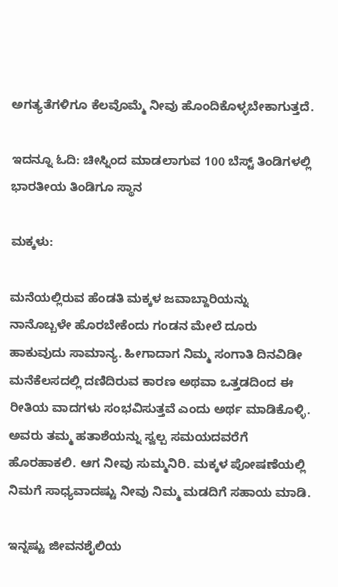ಅಗತ್ಯತೆಗಳಿಗೂ ಕೆಲವೊಮ್ಮೆ ನೀವು ಹೊಂದಿಕೊಳ್ಳಬೇಕಾಗುತ್ತದೆ.

ಇದನ್ನೂ ಓದಿ: ಚೀಸ್ನಿಂದ ಮಾಡಲಾಗುವ 100 ಬೆಸ್ಟ್ ತಿಂಡಿಗಳಲ್ಲಿ ಭಾರತೀಯ ತಿಂಡಿಗೂ ಸ್ಥಾನ

ಮಕ್ಕಳು:

ಮನೆಯಲ್ಲಿರುವ ಹೆಂಡತಿ ಮಕ್ಕಳ ಜವಾಬ್ದಾರಿಯನ್ನು ನಾನೊಬ್ಬಳೇ ಹೊರಬೇಕೆಂದು ಗಂಡನ ಮೇಲೆ ದೂರು ಹಾಕುವುದು ಸಾಮಾನ್ಯ. ಹೀಗಾದಾಗ ನಿಮ್ಮ ಸಂಗಾತಿ ದಿನವಿಡೀ ಮನೆಕೆಲಸದಲ್ಲಿ ದಣಿದಿರುವ ಕಾರಣ ಅಥವಾ ಒತ್ತಡದಿಂದ ಈ ರೀತಿಯ ವಾದಗಳು ಸಂಭವಿಸುತ್ತವೆ ಎಂದು ಅರ್ಥ ಮಾಡಿಕೊಳ್ಳಿ. ಅವರು ತಮ್ಮ ಹತಾಶೆಯನ್ನು ಸ್ವಲ್ಪ ಸಮಯದವರೆಗೆ ಹೊರಹಾಕಲಿ. ಆಗ ನೀವು ಸುಮ್ಮನಿರಿ. ಮಕ್ಕಳ ಪೋಷಣೆಯಲ್ಲಿ ನಿಮಗೆ ಸಾಧ್ಯವಾದಷ್ಟು ನೀವು ನಿಮ್ಮ ಮಡದಿಗೆ ಸಹಾಯ ಮಾಡಿ.

ಇನ್ನಷ್ಟು ಜೀವನಶೈಲಿಯ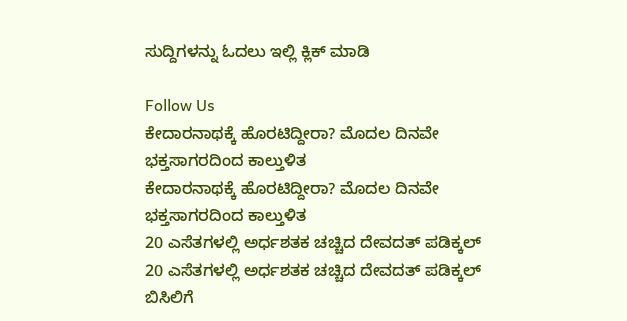ಸುದ್ದಿಗಳನ್ನು ಓದಲು ಇಲ್ಲಿ ಕ್ಲಿಕ್ ಮಾಡಿ

Follow Us
ಕೇದಾರನಾಥಕ್ಕೆ ಹೊರಟಿದ್ದೀರಾ? ಮೊದಲ ದಿನವೇ ಭಕ್ತಸಾಗರದಿಂದ ಕಾಲ್ತುಳಿತ
ಕೇದಾರನಾಥಕ್ಕೆ ಹೊರಟಿದ್ದೀರಾ? ಮೊದಲ ದಿನವೇ ಭಕ್ತಸಾಗರದಿಂದ ಕಾಲ್ತುಳಿತ
20 ಎಸೆತಗಳಲ್ಲಿ ಅರ್ಧಶತಕ ಚಚ್ಚಿದ ದೇವದತ್ ಪಡಿಕ್ಕಲ್
20 ಎಸೆತಗಳಲ್ಲಿ ಅರ್ಧಶತಕ ಚಚ್ಚಿದ ದೇವದತ್ ಪಡಿಕ್ಕಲ್
ಬಿಸಿಲಿಗೆ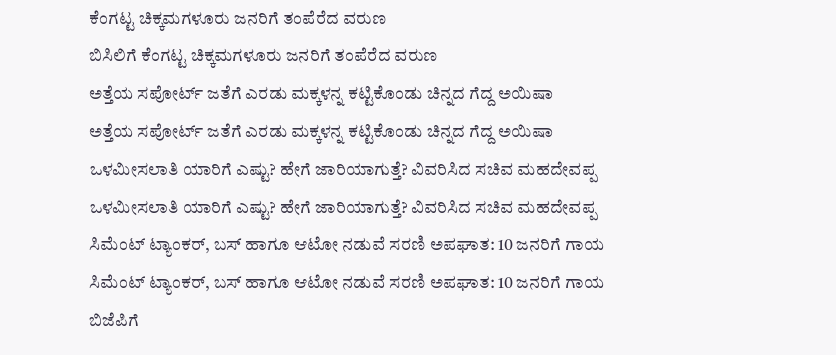ಕೆಂಗಟ್ಟ ಚಿಕ್ಕಮಗಳೂರು ಜನರಿಗೆ ತಂಪೆರೆದ ವರುಣ
ಬಿಸಿಲಿಗೆ ಕೆಂಗಟ್ಟ ಚಿಕ್ಕಮಗಳೂರು ಜನರಿಗೆ ತಂಪೆರೆದ ವರುಣ
ಅತ್ತೆಯ ಸಪೋರ್ಟ್ ಜತೆಗೆ ಎರಡು ಮಕ್ಕಳನ್ನ ಕಟ್ಟಿಕೊಂಡು ಚಿನ್ನದ ಗೆದ್ದ ಅಯಿಷಾ
ಅತ್ತೆಯ ಸಪೋರ್ಟ್ ಜತೆಗೆ ಎರಡು ಮಕ್ಕಳನ್ನ ಕಟ್ಟಿಕೊಂಡು ಚಿನ್ನದ ಗೆದ್ದ ಅಯಿಷಾ
ಒಳಮೀಸಲಾತಿ ಯಾರಿಗೆ ಎಷ್ಟು? ಹೇಗೆ ಜಾರಿಯಾಗುತ್ತೆ? ವಿವರಿಸಿದ ಸಚಿವ ಮಹದೇವಪ್ಪ
ಒಳಮೀಸಲಾತಿ ಯಾರಿಗೆ ಎಷ್ಟು? ಹೇಗೆ ಜಾರಿಯಾಗುತ್ತೆ? ವಿವರಿಸಿದ ಸಚಿವ ಮಹದೇವಪ್ಪ
ಸಿಮೆಂಟ್ ಟ್ಯಾಂಕರ್, ಬಸ್ ಹಾಗೂ ಆಟೋ ನಡುವೆ ಸರಣಿ ಅಪಘಾತ: 10 ಜನರಿಗೆ ಗಾಯ
ಸಿಮೆಂಟ್ ಟ್ಯಾಂಕರ್, ಬಸ್ ಹಾಗೂ ಆಟೋ ನಡುವೆ ಸರಣಿ ಅಪಘಾತ: 10 ಜನರಿಗೆ ಗಾಯ
ಬಿಜೆಪಿಗೆ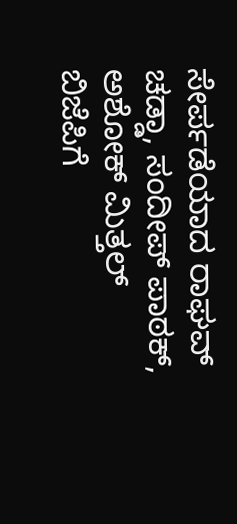ಸೇರ್ಪಡೆಯಾದ ರಾಘವ್ ಚಡ್ಡಾ, ಸಂದೀಪ್ ಪಾಠಕ್, ಅಶೋಕ್ ಮಿತ್ತಲ್
ಬಿಜೆಪಿಗೆ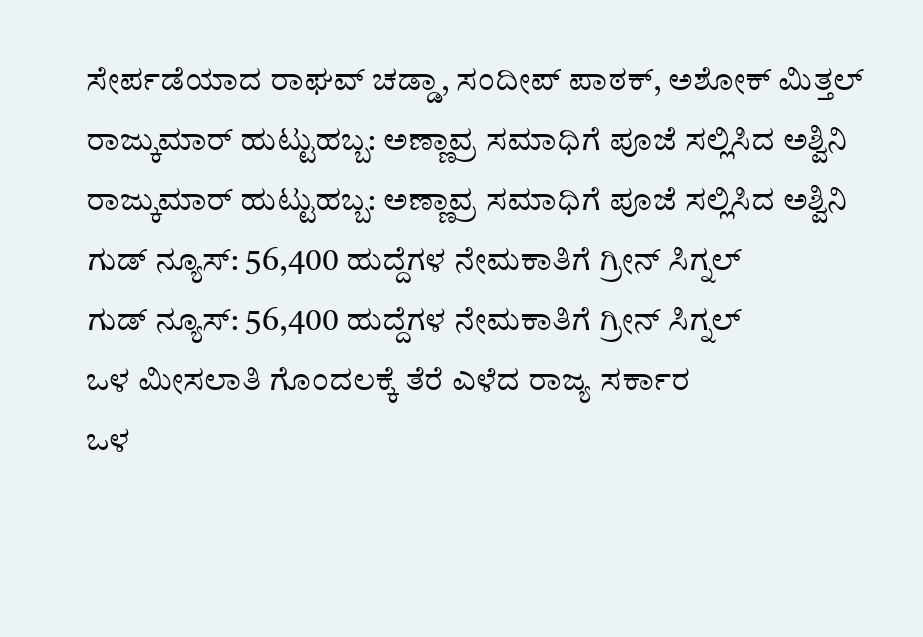ಸೇರ್ಪಡೆಯಾದ ರಾಘವ್ ಚಡ್ಡಾ, ಸಂದೀಪ್ ಪಾಠಕ್, ಅಶೋಕ್ ಮಿತ್ತಲ್
ರಾಜ್ಕುಮಾರ್ ಹುಟ್ಟುಹಬ್ಬ: ಅಣ್ಣಾವ್ರ ಸಮಾಧಿಗೆ ಪೂಜೆ ಸಲ್ಲಿಸಿದ ಅಶ್ವಿನಿ
ರಾಜ್ಕುಮಾರ್ ಹುಟ್ಟುಹಬ್ಬ: ಅಣ್ಣಾವ್ರ ಸಮಾಧಿಗೆ ಪೂಜೆ ಸಲ್ಲಿಸಿದ ಅಶ್ವಿನಿ
ಗುಡ್ ನ್ಯೂಸ್: 56,400 ಹುದ್ದೆಗಳ ನೇಮಕಾತಿಗೆ ಗ್ರೀನ್ ಸಿಗ್ನಲ್
ಗುಡ್ ನ್ಯೂಸ್: 56,400 ಹುದ್ದೆಗಳ ನೇಮಕಾತಿಗೆ ಗ್ರೀನ್ ಸಿಗ್ನಲ್
ಒಳ ಮೀಸಲಾತಿ ಗೊಂದಲಕ್ಕೆ ತೆರೆ ಎಳೆದ ರಾಜ್ಯ ಸರ್ಕಾರ
ಒಳ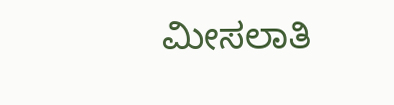ಮೀಸಲಾತಿ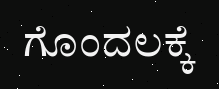ಗೊಂದಲಕ್ಕೆ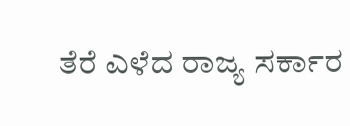ತೆರೆ ಎಳೆದ ರಾಜ್ಯ ಸರ್ಕಾರ